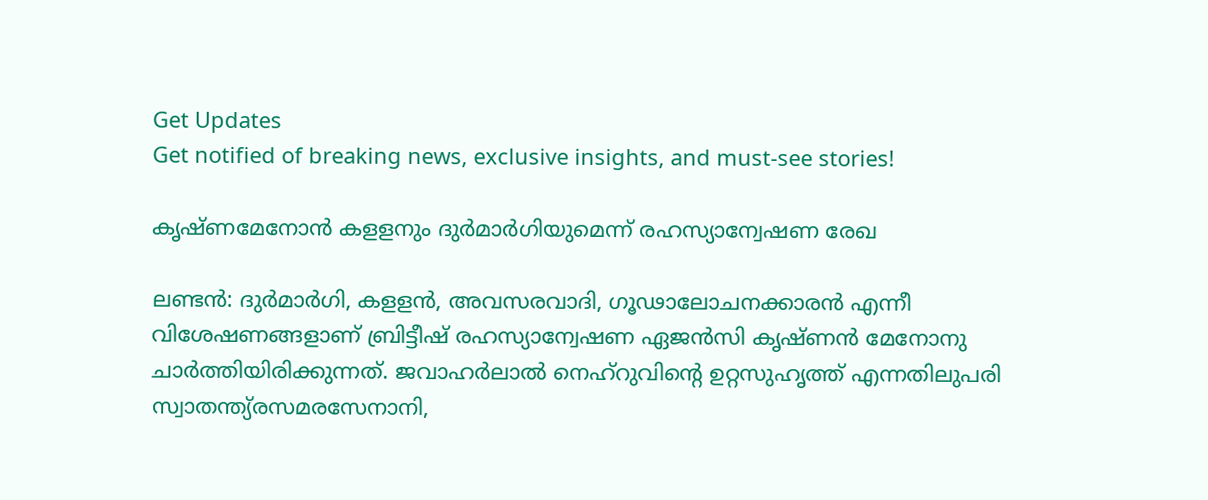Get Updates
Get notified of breaking news, exclusive insights, and must-see stories!

കൃഷ്ണമേനോന്‍ കളളനും ദുര്‍മാര്‍ഗിയുമെന്ന് രഹസ്യാന്വേഷണ രേഖ

ലണ്ടന്‍: ദുര്‍മാര്‍ഗി, കളളന്‍, അവസരവാദി, ഗൂഢാലോചനക്കാരന്‍ എന്നീ വിശേഷണങ്ങളാണ് ബ്രിട്ടീഷ് രഹസ്യാന്വേഷണ ഏജന്‍സി കൃഷ്ണന്‍ മേനോനു ചാര്‍ത്തിയിരിക്കുന്നത്. ജവാഹര്‍ലാല്‍ നെഹ്റുവിന്റെ ഉറ്റസുഹൃത്ത് എന്നതിലുപരി സ്വാതന്ത്യ്രസമരസേനാനി,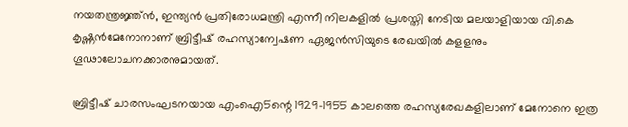നയതന്ത്രജ്ഞ്ന്‍, ഇന്ത്യന്‍ പ്രതിരോധമന്ത്രി എന്നീ നിലകളില്‍ പ്രശസ്തി നേടിയ മലയാളിയായ വി.കെ കൃഷ്ണന്‍മേനോനാണ് ബ്രിട്ടീഷ് രഹസ്യാന്വേഷണ ഏജന്‍സിയുടെ രേഖയില്‍ കളളനും ഗൂഢാലോചനക്കാരനുമായത്.

ബ്രിട്ടീഷ് ചാരസംഘടനയായ എംഐ5ന്റെ 1929-1955 കാലത്തെ രഹസ്യരേഖകളിലാണ് മേനോനെ ഇത്ര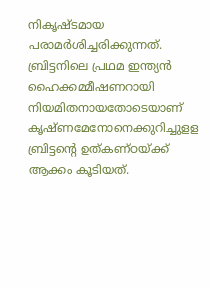നികൃഷ്ടമായ പരാമര്‍ശിച്ചരിക്കുന്നത്. ബ്രിട്ടനിലെ പ്രഥമ ഇന്ത്യന്‍ ഹൈക്കമ്മീഷണറായി നിയമിതനായതോടെയാണ് കൃഷ്ണമേനോനെക്കുറിച്ചുളള ബ്രിട്ടന്റെ ഉത്കണ്ഠയ്ക്ക് ആക്കം കൂടിയത്.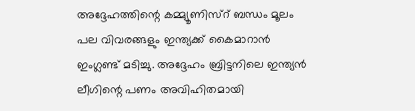അദ്ദേഹത്തിന്റെ കമ്മ്യൂണിസ്റ് ബന്ധം മൂലം പല വിവരങ്ങളും ഇന്ത്യക്ക് കൈമാറാന്‍ ഇംഗ്ലണ്ട് മടിച്ചു. അദ്ദേഹം ബ്രിട്ടനിലെ ഇന്ത്യന്‍ ലീഗിന്റെ പണം അവിഹിതമായി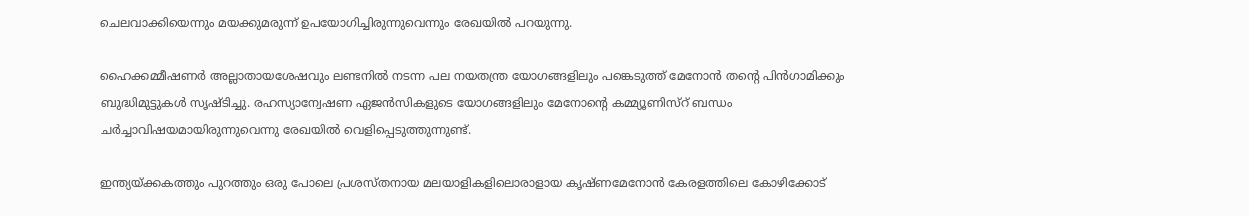ചെലവാക്കിയെന്നും മയക്കുമരുന്ന് ഉപയോഗിച്ചിരുന്നുവെന്നും രേഖയില്‍ പറയുന്നു.

ഹൈക്കമ്മീഷണര്‍ അല്ലാതായശേഷവും ലണ്ടനില്‍ നടന്ന പല നയതന്ത്ര യോഗങ്ങളിലും പങ്കെടുത്ത് മേനോന്‍ തന്റെ പിന്‍ഗാമിക്കും ബുദ്ധിമുട്ടുകള്‍ സൃഷ്ടിച്ചു. രഹസ്യാന്വേഷണ ഏജന്‍സികളുടെ യോഗങ്ങളിലും മേനോന്റെ കമ്മ്യൂണിസ്റ് ബന്ധം ചര്‍ച്ചാവിഷയമായിരുന്നുവെന്നു രേഖയില്‍ വെളിപ്പെടുത്തുന്നുണ്ട്.

ഇന്ത്യയ്ക്കകത്തും പുറത്തും ഒരു പോലെ പ്രശസ്തനായ മലയാളികളിലൊരാളായ കൃഷ്ണമേനോന്‍ കേരളത്തിലെ കോഴിക്കോട്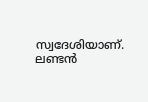സ്വദേശിയാണ്. ലണ്ടന്‍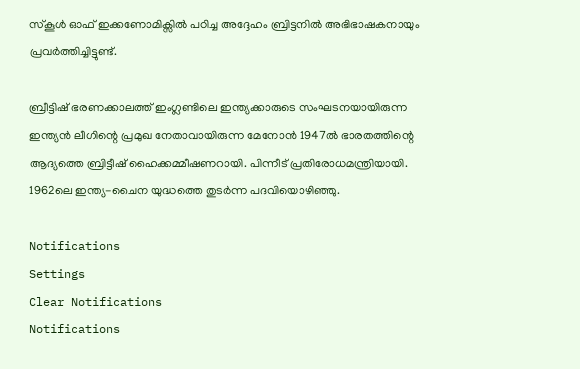സ്കൂള്‍ ഓഫ് ഇക്കണോമിക്സില്‍ പഠിച്ച അദ്ദേഹം ബ്രിട്ടനില്‍ അഭിഭാഷകനായും പ്രവര്‍ത്തിച്ചിട്ടുണ്ട്.

ബ്രീട്ടിഷ് ഭരണക്കാലത്ത് ഇംഗ്ലണ്ടിലെ ഇന്ത്യക്കാരുടെ സംഘടനയായിരുന്ന ഇന്ത്യന്‍ ലീഗിന്റെ പ്രമുഖ നേതാവായിരുന്ന മേനോന്‍ 1947ല്‍ ഭാരതത്തിന്റെ ആദ്യത്തെ ബ്രിട്ടീഷ് ഹൈക്കമ്മീഷണറായി. പിന്നീട് പ്രതിരോധമന്ത്രിയായി. 1962ലെ ഇന്ത്യ-ചൈന യുദ്ധത്തെ തുടര്‍ന്ന പദവിയൊഴിഞ്ഞു.

Notifications
Settings
Clear Notifications
Notifications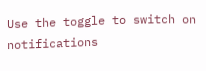Use the toggle to switch on notifications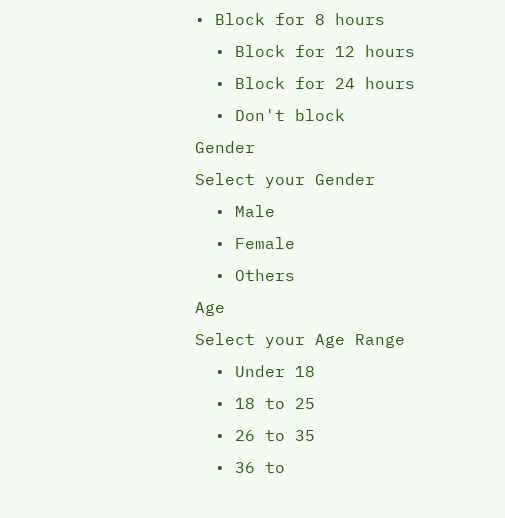• Block for 8 hours
  • Block for 12 hours
  • Block for 24 hours
  • Don't block
Gender
Select your Gender
  • Male
  • Female
  • Others
Age
Select your Age Range
  • Under 18
  • 18 to 25
  • 26 to 35
  • 36 to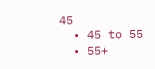45
  • 45 to 55
  • 55+